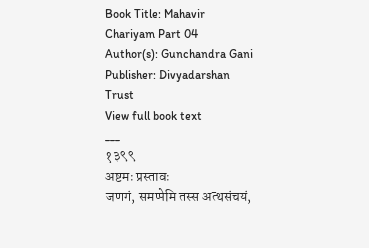Book Title: Mahavir Chariyam Part 04
Author(s): Gunchandra Gani
Publisher: Divyadarshan Trust
View full book text
___
१३९९
अष्टमः प्रस्तावः
जणगं, समप्पेमि तस्स अत्थसंचयं,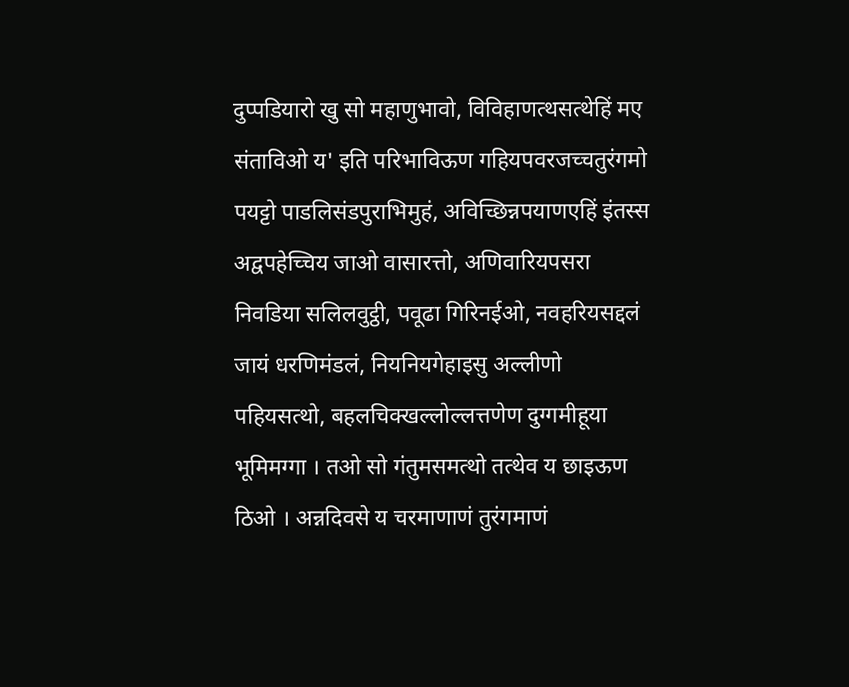दुप्पडियारो खु सो महाणुभावो, विविहाणत्थसत्थेहिं मए संताविओ य' इति परिभाविऊण गहियपवरजच्चतुरंगमो पयट्टो पाडलिसंडपुराभिमुहं, अविच्छिन्नपयाणएहिं इंतस्स अद्वपहेच्चिय जाओ वासारत्तो, अणिवारियपसरा निवडिया सलिलवुट्ठी, पवूढा गिरिनईओ, नवहरियसद्दलं जायं धरणिमंडलं, नियनियगेहाइसु अल्लीणो पहियसत्थो, बहलचिक्खल्लोल्लत्तणेण दुग्गमीहूया भूमिमग्गा । तओ सो गंतुमसमत्थो तत्थेव य छाइऊण ठिओ । अन्नदिवसे य चरमाणाणं तुरंगमाणं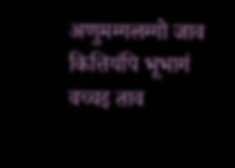अणुमग्गलग्गो जाव कित्तियंपि भूभागं वच्चइ ताव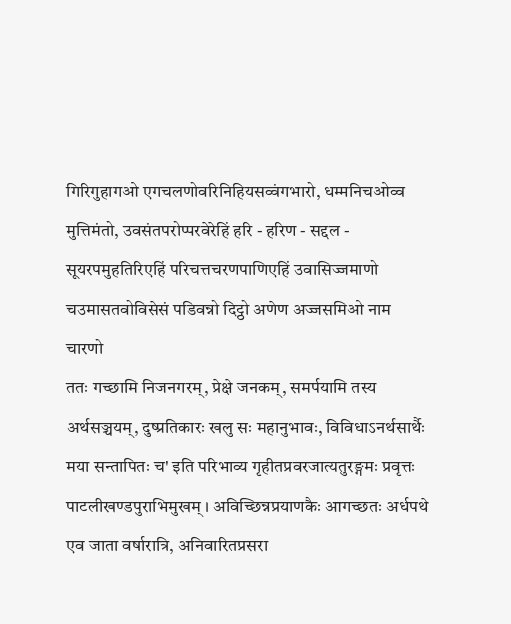गिरिगुहागओ एगचलणोवरिनिहियसव्वंगभारो, धम्मनिचओव्व मुत्तिमंतो, उवसंतपरोप्परवेरेहिं हरि - हरिण - सद्दल - सूयरपमुहतिरिएहिं परिचत्तचरणपाणिएहिं उवासिज्जमाणो चउमासतवोविसेसं पडिवन्नो दिट्ठो अणेण अज्जसमिओ नाम चारणो
ततः गच्छामि निजनगरम्, प्रेक्षे जनकम्, समर्पयामि तस्य अर्थसञ्चयम्, दुष्प्रतिकारः खलु सः महानुभावः, विविधाऽनर्थसार्थैः मया सन्तापितः च' इति परिभाव्य गृहीतप्रवरजात्यतुरङ्गमः प्रवृत्तः पाटलीखण्डपुराभिमुखम् । अविच्छिन्नप्रयाणकैः आगच्छतः अर्धपथे एव जाता वर्षारात्रि, अनिवारितप्रसरा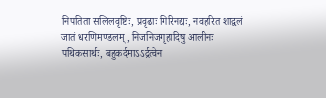निपतिता सलिलवृष्टिः, प्रवृढाः गिरिनद्यः, नवहरित शाद्वलं जातं धरणिमण्डलम्, निजनिजगृहादिषु आलीनः पथिकसार्थः, बहुकर्दमाऽऽर्द्रत्वेन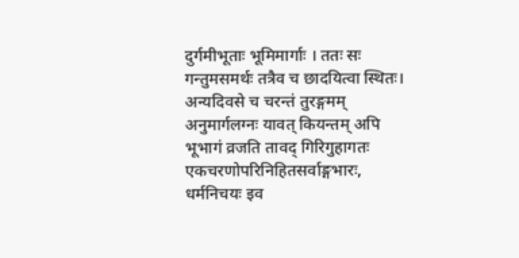दुर्गमीभूताः भूमिमार्गाः । ततः सः गन्तुमसमर्थः तत्रैव च छादयित्वा स्थितः। अन्यदिवसे च चरन्तं तुरङ्गमम् अनुमार्गलग्नः यावत् कियन्तम् अपि भूभागं व्रजति तावद् गिरिगुहागतः एकचरणोपरिनिहितसर्वाङ्गभारः, धर्मनिचयः इव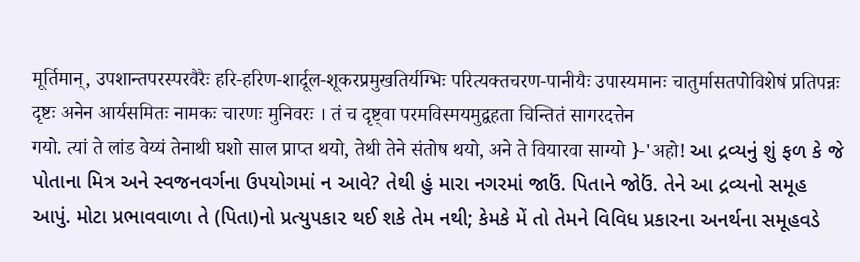मूर्तिमान्, उपशान्तपरस्परवैरैः हरि-हरिण-शार्दूल-शूकरप्रमुखतिर्यग्भिः परित्यक्तचरण-पानीयैः उपास्यमानः चातुर्मासतपोविशेषं प्रतिपन्नः दृष्टः अनेन आर्यसमितः नामकः चारणः मुनिवरः । तं च दृष्ट्वा परमविस्मयमुद्वहता चिन्तितं सागरदत्तेन
गयो. त्यां ते लांड वेय्यं तेनाथी घशो साल प्राप्त थयो, तेथी तेने संतोष थयो, अने ते वियारवा साग्यो }-'अहो! આ દ્રવ્યનું શું ફળ કે જે પોતાના મિત્ર અને સ્વજનવર્ગના ઉપયોગમાં ન આવે? તેથી હું મારા નગરમાં જાઉં. પિતાને જોઉં. તેને આ દ્રવ્યનો સમૂહ આપું. મોટા પ્રભાવવાળા તે (પિતા)નો પ્રત્યુપકા૨ થઈ શકે તેમ નથી; કેમકે મેં તો તેમને વિવિધ પ્રકારના અનર્થના સમૂહવડે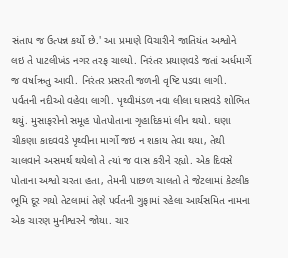સંતાપ જ ઉત્પન્ન કર્યો છે.' આ પ્રમાણે વિચારીને જાતિયંત અશ્વોને લઇ તે પાટલીખંડ નગર તરફ ચાલ્યો. નિરંતર પ્રયાણવડે જતાં અર્ધમાર્ગે જ વર્ષાઋતુ આવી. નિરંતર પ્રસરતી જળની વૃષ્ટિ પડવા લાગી. પર્વતની નદીઓ વહેવા લાગી. પૃથ્વીમંડળ નવા લીલા ઘાસવડે શોભિત થયું. મુસાફરોનો સમૂહ પોતપોતાના ગૃહાદિકમાં લીન થયો. ઘણા ચીકણા કાદવવડે પૃથ્વીના માર્ગો જઇ ન શકાય તેવા થયા, તેથી ચાલવાને અસમર્થ થયેલો તે ત્યાં જ વાસ કરીને રહ્યો. એક દિવસે પોતાના અશ્વો ચરતા હતા, તેમની પાછળ ચાલતો તે જેટલામાં કેટલીક ભૂમિ દૂર ગયો તેટલામાં તેણે પર્વતની ગુફામાં રહેલા આર્યસમિત નામના એક ચારણ મુનીશ્વરને જોયા. ચાર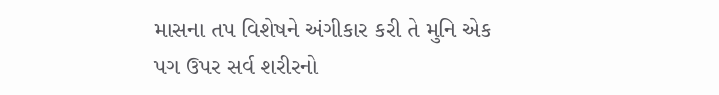માસના તપ વિશેષને અંગીકાર કરી તે મુનિ એક પગ ઉપર સર્વ શરીરનો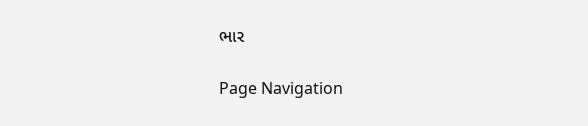ભાર

Page Navigation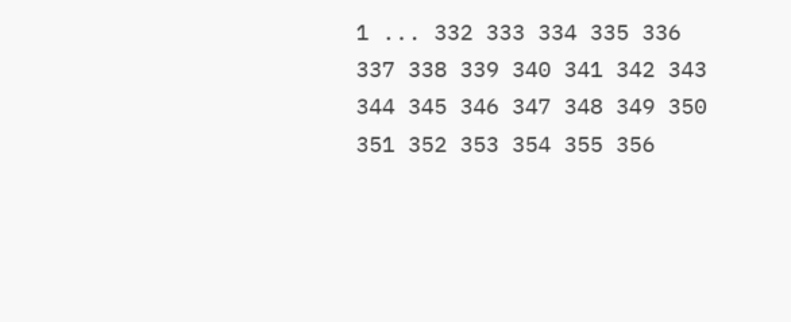1 ... 332 333 334 335 336 337 338 339 340 341 342 343 344 345 346 347 348 349 350 351 352 353 354 355 356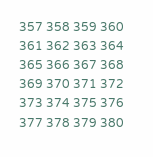357 358 359 360 361 362 363 364 365 366 367 368 369 370 371 372 373 374 375 376 377 378 379 380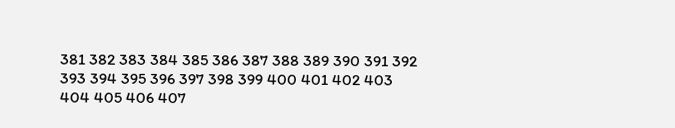381 382 383 384 385 386 387 388 389 390 391 392 393 394 395 396 397 398 399 400 401 402 403 404 405 406 407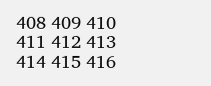408 409 410 411 412 413 414 415 416